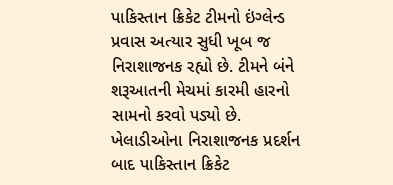પાકિસ્તાન ક્રિકેટ ટીમનો ઇંગ્લેન્ડ પ્રવાસ અત્યાર સુધી ખૂબ જ નિરાશાજનક રહ્યો છે. ટીમને બંને શરૂઆતની મેચમાં કારમી હારનો સામનો કરવો પડ્યો છે. ખેલાડીઓના નિરાશાજનક પ્રદર્શન બાદ પાકિસ્તાન ક્રિકેટ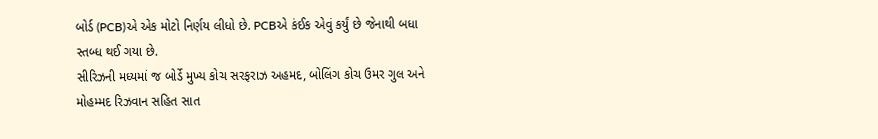બોર્ડ (PCB)એ એક મોટો નિર્ણય લીધો છે. PCBએ કંઈક એવું કર્યું છે જેનાથી બધા સ્તબ્ધ થઈ ગયા છે.
સીરિઝની મધ્યમાં જ બોર્ડે મુખ્ય કોચ સરફરાઝ અહમદ, બોલિંગ કોચ ઉમર ગુલ અને મોહમ્મદ રિઝવાન સહિત સાત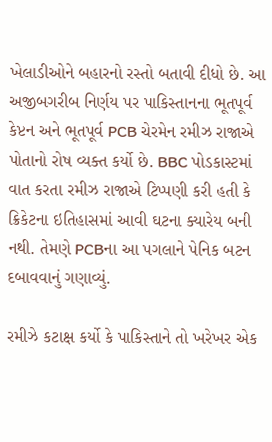ખેલાડીઓને બહારનો રસ્તો બતાવી દીધો છે. આ અજીબગરીબ નિર્ણય પર પાકિસ્તાનના ભૂતપૂર્વ કેપ્ટન અને ભૂતપૂર્વ PCB ચેરમેન રમીઝ રાજાએ પોતાનો રોષ વ્યક્ત કર્યો છે. BBC પોડકાસ્ટમાં વાત કરતા રમીઝ રાજાએ ટિપ્પણી કરી હતી કે ક્રિકેટના ઇતિહાસમાં આવી ઘટના ક્યારેય બની નથી. તેમણે PCBના આ પગલાને પેનિક બટન દબાવવાનું ગણાવ્યું.

રમીઝે કટાક્ષ કર્યો કે પાકિસ્તાને તો ખરેખર એક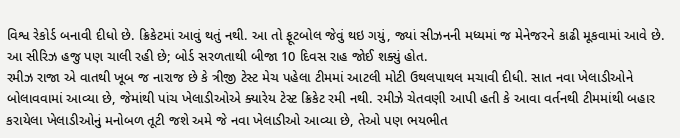વિશ્વ રેકોર્ડ બનાવી દીધો છે. ક્રિકેટમાં આવું થતું નથી. આ તો ફૂટબોલ જેવું થઇ ગયું, જ્યાં સીઝનની મધ્યમાં જ મેનેજરને કાઢી મૂકવામાં આવે છે. આ સીરિઝ હજુ પણ ચાલી રહી છે; બોર્ડ સરળતાથી બીજા 10 દિવસ રાહ જોઈ શક્યું હોત.
રમીઝ રાજા એ વાતથી ખૂબ જ નારાજ છે કે ત્રીજી ટેસ્ટ મેચ પહેલા ટીમમાં આટલી મોટી ઉથલપાથલ મચાવી દીધી. સાત નવા ખેલાડીઓને બોલાવવામાં આવ્યા છે, જેમાંથી પાંચ ખેલાડીઓએ ક્યારેય ટેસ્ટ ક્રિકેટ રમી નથી. રમીઝે ચેતવણી આપી હતી કે આવા વર્તનથી ટીમમાંથી બહાર કરાયેલા ખેલાડીઓનું મનોબળ તૂટી જશે અમે જે નવા ખેલાડીઓ આવ્યા છે, તેઓ પણ ભયભીત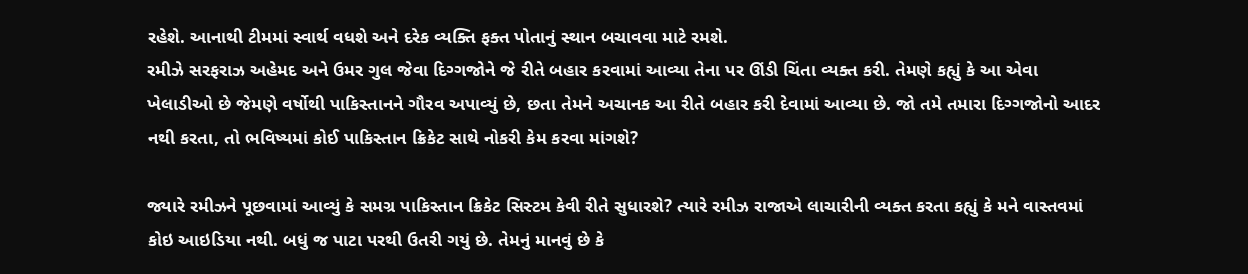રહેશે. આનાથી ટીમમાં સ્વાર્થ વધશે અને દરેક વ્યક્તિ ફક્ત પોતાનું સ્થાન બચાવવા માટે રમશે.
રમીઝે સરફરાઝ અહેમદ અને ઉમર ગુલ જેવા દિગ્ગજોને જે રીતે બહાર કરવામાં આવ્યા તેના પર ઊંડી ચિંતા વ્યક્ત કરી. તેમણે કહ્યું કે આ એવા ખેલાડીઓ છે જેમણે વર્ષોથી પાકિસ્તાનને ગૌરવ અપાવ્યું છે, છતા તેમને અચાનક આ રીતે બહાર કરી દેવામાં આવ્યા છે. જો તમે તમારા દિગ્ગજોનો આદર નથી કરતા, તો ભવિષ્યમાં કોઈ પાકિસ્તાન ક્રિકેટ સાથે નોકરી કેમ કરવા માંગશે?

જ્યારે રમીઝને પૂછવામાં આવ્યું કે સમગ્ર પાકિસ્તાન ક્રિકેટ સિસ્ટમ કેવી રીતે સુધારશે? ત્યારે રમીઝ રાજાએ લાચારીની વ્યક્ત કરતા કહ્યું કે મને વાસ્તવમાં કોઇ આઇડિયા નથી. બધું જ પાટા પરથી ઉતરી ગયું છે. તેમનું માનવું છે કે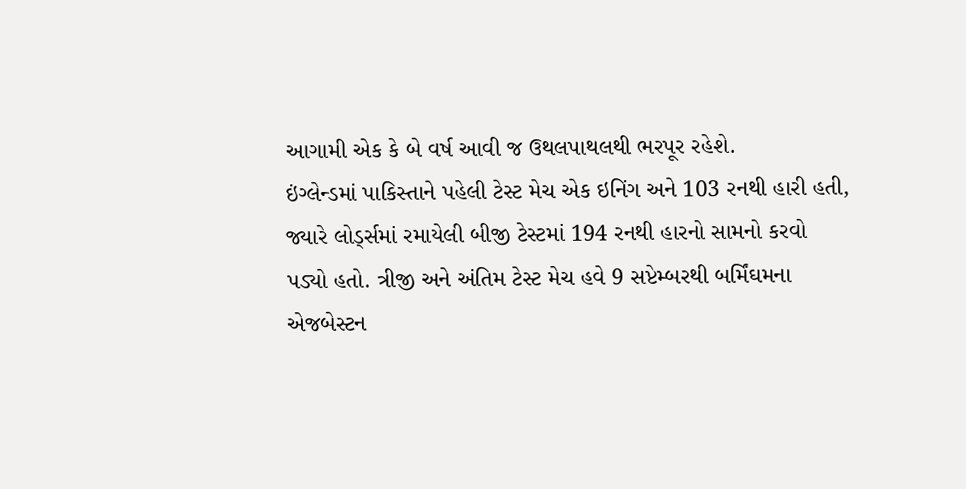આગામી એક કે બે વર્ષ આવી જ ઉથલપાથલથી ભરપૂર રહેશે.
ઇંગ્લેન્ડમાં પાકિસ્તાને પહેલી ટેસ્ટ મેચ એક ઇનિંગ અને 103 રનથી હારી હતી, જ્યારે લોર્ડ્સમાં રમાયેલી બીજી ટેસ્ટમાં 194 રનથી હારનો સામનો કરવો પડ્યો હતો. ત્રીજી અને અંતિમ ટેસ્ટ મેચ હવે 9 સપ્ટેમ્બરથી બર્મિંઘમના એજબેસ્ટન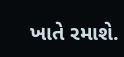ખાતે રમાશે.